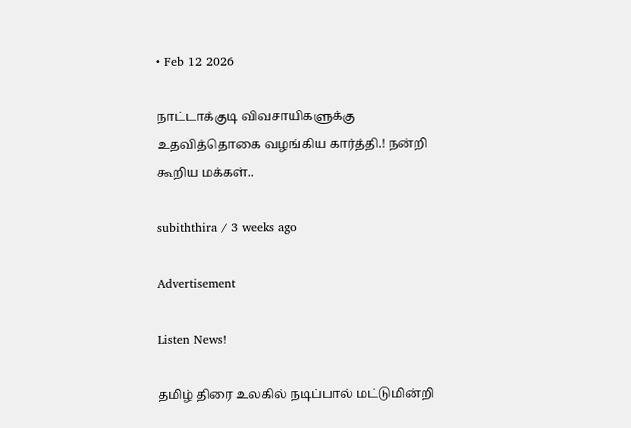• Feb 12 2026

நாட்டாக்குடி விவசாயிகளுக்கு உதவித்தொகை வழங்கிய கார்த்தி.! நன்றி கூறிய மக்கள்..

subiththira / 3 weeks ago

Advertisement

Listen News!

தமிழ் திரை உலகில் நடிப்பால் மட்டுமின்றி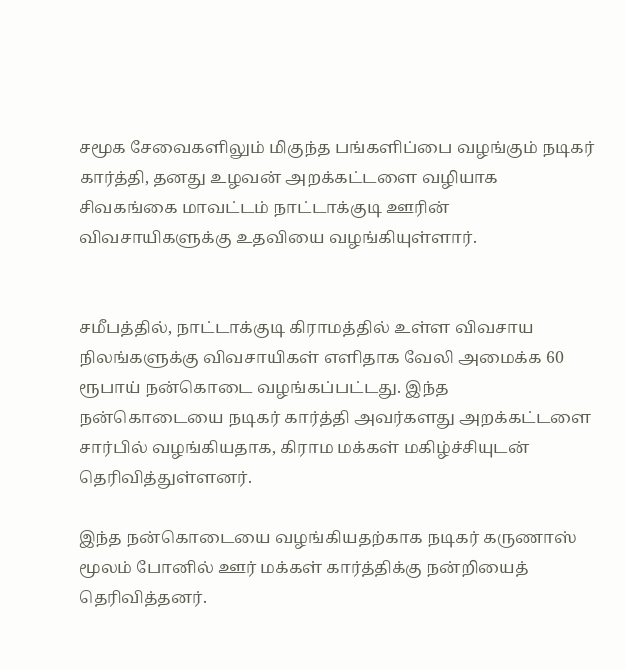சமூக சேவைகளிலும் மிகுந்த பங்களிப்பை வழங்கும் நடிகர் கார்த்தி, தனது உழவன் அறக்கட்டளை வழியாக சிவகங்கை மாவட்டம் நாட்டாக்குடி ஊரின் விவசாயிகளுக்கு உதவியை வழங்கியுள்ளார்.


சமீபத்தில், நாட்டாக்குடி கிராமத்தில் உள்ள விவசாய நிலங்களுக்கு விவசாயிகள் எளிதாக வேலி அமைக்க 60 ரூபாய் நன்கொடை வழங்கப்பட்டது. இந்த நன்கொடையை நடிகர் கார்த்தி அவர்களது அறக்கட்டளை சார்பில் வழங்கியதாக, கிராம மக்கள் மகிழ்ச்சியுடன் தெரிவித்துள்ளனர்.

இந்த நன்கொடையை வழங்கியதற்காக நடிகர் கருணாஸ் மூலம் போனில் ஊர் மக்கள் கார்த்திக்கு நன்றியைத் தெரிவித்தனர்.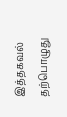இத்தகவல் தற்பொழுது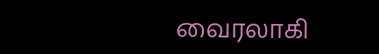வைரலாகி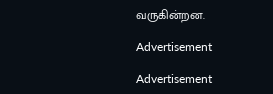வருகின்றன.

Advertisement

Advertisement